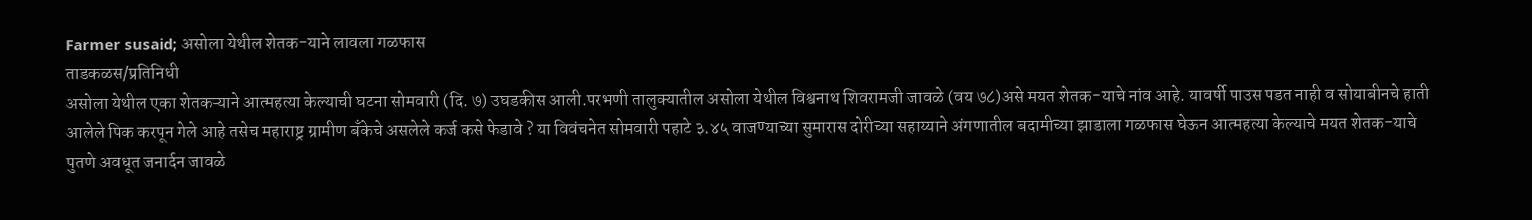Farmer susaid; असोला येथील शेतक-याने लावला गळफास
ताडकळस/प्रतिनिधी
असोला येथील एका शेतकऱ्याने आत्महत्या केल्याची घटना सोमवारी (दि. ७) उघडकीस आली.परभणी तालुक्यातील असोला येथील विश्वनाथ शिवरामजी जावळे (वय ७८)असे मयत शेतक-याचे नांव आहे. यावर्षी पाउस पडत नाही व सोयाबीनचे हाती आलेले पिक करपून गेले आहे तसेच महाराष्ट्र ग्रामीण बँकेचे असलेले कर्ज कसे फेडावे ? या विवंचनेत सोमवारी पहाटे ३.४५ वाजण्याच्या सुमारास दोरीच्या सहाय्याने अंगणातील बदामीच्या झाडाला गळफास घेऊन आत्महत्या केल्याचे मयत शेतक-याचे पुतणे अवधूत जनार्दन जावळे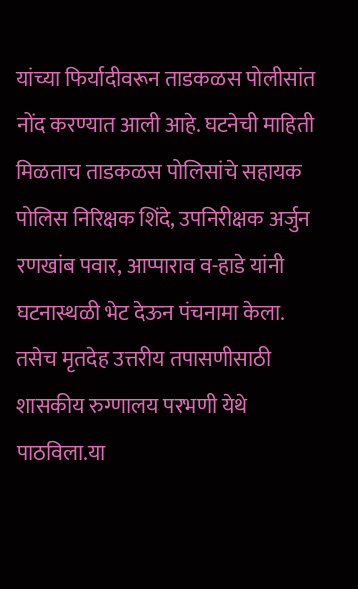यांच्या फिर्यादीवरून ताडकळस पोलीसांत नोंद करण्यात आली आहे. घटनेची माहिती मिळताच ताडकळस पोलिसांचे सहायक पोलिस निरिक्षक शिंदे, उपनिरीक्षक अर्जुन रणखांब पवार, आप्पाराव व-हाडे यांनी घटनास्थळी भेट देऊन पंचनामा केला. तसेच मृतदेह उत्तरीय तपासणीसाठी शासकीय रुग्णालय परभणी येथे पाठविला.या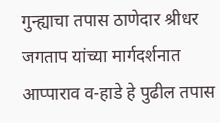गुन्ह्याचा तपास ठाणेदार श्रीधर जगताप यांच्या मार्गदर्शनात आप्पाराव व-हाडे हे पुढील तपास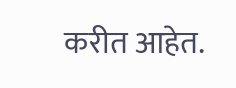करीत आहेत.